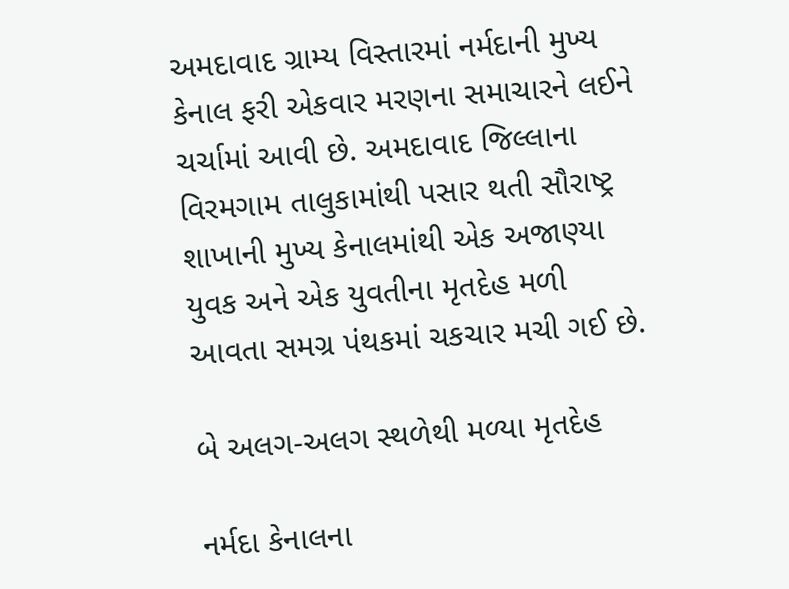અમદાવાદ ગ્રામ્ય વિસ્તારમાં નર્મદાની મુખ્ય કેનાલ ફરી એકવાર મરણના સમાચારને લઈને ચર્ચામાં આવી છે. અમદાવાદ જિલ્લાના વિરમગામ તાલુકામાંથી પસાર થતી સૌરાષ્ટ્ર શાખાની મુખ્ય કેનાલમાંથી એક અજાણ્યા યુવક અને એક યુવતીના મૃતદેહ મળી આવતા સમગ્ર પંથકમાં ચકચાર મચી ગઈ છે.

બે અલગ-અલગ સ્થળેથી મળ્યા મૃતદેહ

નર્મદા કેનાલના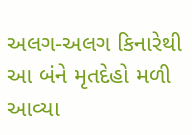અલગ-અલગ કિનારેથી આ બંને મૃતદેહો મળી આવ્યા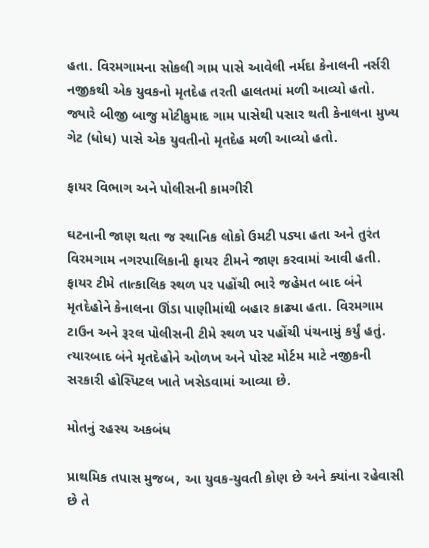હતા. વિરમગામના સોકલી ગામ પાસે આવેલી નર્મદા કેનાલની નર્સરી નજીકથી એક યુવકનો મૃતદેહ તરતી હાલતમાં મળી આવ્યો હતો. જ્યારે બીજી બાજુ મોટીકુમાદ ગામ પાસેથી પસાર થતી કેનાલના મુખ્ય ગેટ (ધોધ) પાસે એક યુવતીનો મૃતદેહ મળી આવ્યો હતો.

ફાયર વિભાગ અને પોલીસની કામગીરી

ઘટનાની જાણ થતા જ સ્થાનિક લોકો ઉમટી પડ્યા હતા અને તુરંત વિરમગામ નગરપાલિકાની ફાયર ટીમને જાણ કરવામાં આવી હતી. ફાયર ટીમે તાત્કાલિક સ્થળ પર પહોંચી ભારે જહેમત બાદ બંને મૃતદેહોને કેનાલના ઊંડા પાણીમાંથી બહાર કાઢ્યા હતા. વિરમગામ ટાઉન અને રૂરલ પોલીસની ટીમે સ્થળ પર પહોંચી પંચનામું કર્યું હતું. ત્યારબાદ બંને મૃતદેહોને ઓળખ અને પોસ્ટ મોર્ટમ માટે નજીકની સરકારી હોસ્પિટલ ખાતે ખસેડવામાં આવ્યા છે.

મોતનું રહસ્ય અકબંધ

પ્રાથમિક તપાસ મુજબ, આ યુવક-યુવતી કોણ છે અને ક્યાંના રહેવાસી છે તે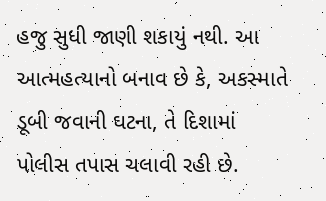હજુ સુધી જાણી શકાયું નથી. આ આત્મહત્યાનો બનાવ છે કે, અકસ્માતે ડૂબી જવાની ઘટના, તે દિશામાં પોલીસ તપાસ ચલાવી રહી છે.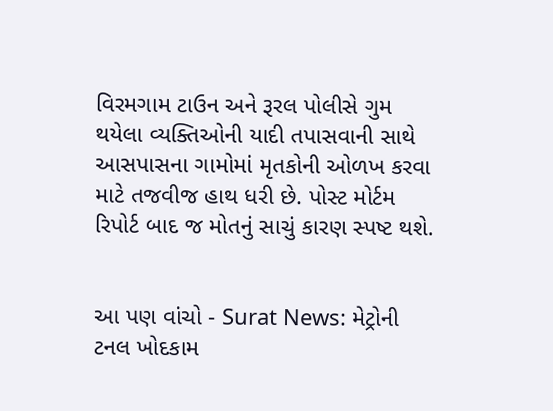વિરમગામ ટાઉન અને રૂરલ પોલીસે ગુમ થયેલા વ્યક્તિઓની યાદી તપાસવાની સાથે આસપાસના ગામોમાં મૃતકોની ઓળખ કરવા માટે તજવીજ હાથ ધરી છે. પોસ્ટ મોર્ટમ રિપોર્ટ બાદ જ મોતનું સાચું કારણ સ્પષ્ટ થશે.


આ પણ વાંચો - Surat News: મેટ્રોની ટનલ ખોદકામ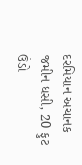દરમિયાન અચાનક જમીન ધસી, 20 ફુટ ઉંડો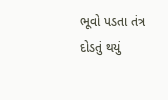ભૂવો પડતા તંત્ર દોડતું થયું